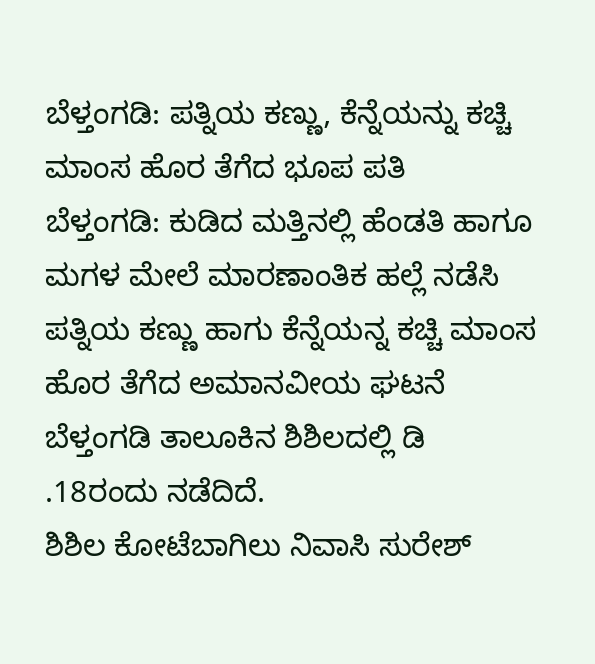ಬೆಳ್ತಂಗಡಿ: ಪತ್ನಿಯ ಕಣ್ಣು, ಕೆನ್ನೆಯನ್ನು ಕಚ್ಚಿ ಮಾಂಸ ಹೊರ ತೆಗೆದ ಭೂಪ ಪತಿ
ಬೆಳ್ತಂಗಡಿ: ಕುಡಿದ ಮತ್ತಿನಲ್ಲಿ ಹೆಂಡತಿ ಹಾಗೂ ಮಗಳ ಮೇಲೆ ಮಾರಣಾಂತಿಕ ಹಲ್ಲೆ ನಡೆಸಿ ಪತ್ನಿಯ ಕಣ್ಣು ಹಾಗು ಕೆನ್ನೆಯನ್ನ ಕಚ್ಚಿ ಮಾಂಸ ಹೊರ ತೆಗೆದ ಅಮಾನವೀಯ ಘಟನೆ ಬೆಳ್ತಂಗಡಿ ತಾಲೂಕಿನ ಶಿಶಿಲದಲ್ಲಿ ಡಿ .18ರಂದು ನಡೆದಿದೆ.
ಶಿಶಿಲ ಕೋಟೆಬಾಗಿಲು ನಿವಾಸಿ ಸುರೇಶ್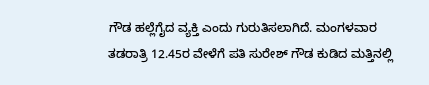ಗೌಡ ಹಲ್ಲೆಗೈದ ವ್ಯಕ್ತಿ ಎಂದು ಗುರುತಿಸಲಾಗಿದೆ. ಮಂಗಳವಾರ ತಡರಾತ್ರಿ 12.45ರ ವೇಳೆಗೆ ಪತಿ ಸುರೇಶ್ ಗೌಡ ಕುಡಿದ ಮತ್ತಿನಲ್ಲಿ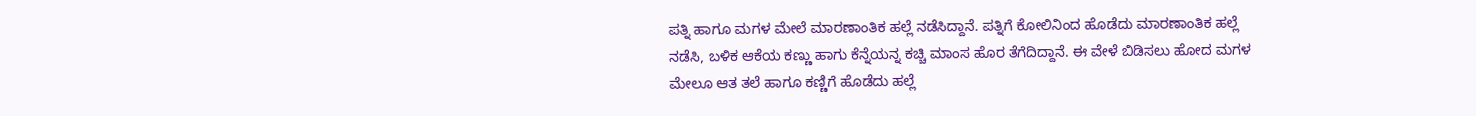ಪತ್ನಿ ಹಾಗೂ ಮಗಳ ಮೇಲೆ ಮಾರಣಾಂತಿಕ ಹಲ್ಲೆ ನಡೆಸಿದ್ದಾನೆ. ಪತ್ನಿಗೆ ಕೋಲಿನಿಂದ ಹೊಡೆದು ಮಾರಣಾಂತಿಕ ಹಲ್ಲೆ ನಡೆಸಿ, ಬಳಿಕ ಆಕೆಯ ಕಣ್ಣು ಹಾಗು ಕೆನ್ನೆಯನ್ನ ಕಚ್ಚಿ ಮಾಂಸ ಹೊರ ತೆಗೆದಿದ್ದಾನೆ. ಈ ವೇಳೆ ಬಿಡಿಸಲು ಹೋದ ಮಗಳ ಮೇಲೂ ಆತ ತಲೆ ಹಾಗೂ ಕಣ್ಣಿಗೆ ಹೊಡೆದು ಹಲ್ಲೆ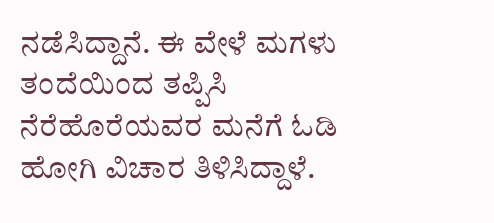ನಡೆಸಿದ್ದಾನೆ. ಈ ವೇಳೆ ಮಗಳು ತಂದೆಯಿಂದ ತಪ್ಪಿಸಿ ನೆರೆಹೊರೆಯವರ ಮನೆಗೆ ಓಡಿ ಹೋಗಿ ವಿಚಾರ ತಿಳಿಸಿದ್ದಾಳೆ.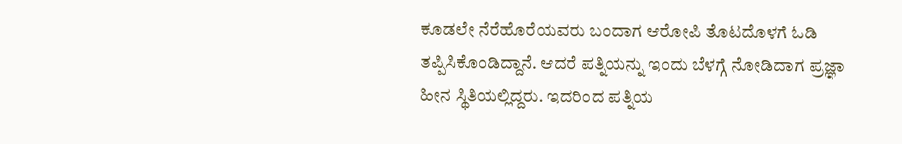ಕೂಡಲೇ ನೆರೆಹೊರೆಯವರು ಬಂದಾಗ ಆರೋಪಿ ತೊಟದೊಳಗೆ ಓಡಿ ತಪ್ಪಿಸಿಕೊಂಡಿದ್ದಾನೆ. ಆದರೆ ಪತ್ನಿಯನ್ನು ಇಂದು ಬೆಳಗ್ಗೆ ನೋಡಿದಾಗ ಪ್ರಜ್ಞಾ ಹೀನ ಸ್ಥಿತಿಯಲ್ಲಿದ್ದರು. ಇದರಿಂದ ಪತ್ನಿಯ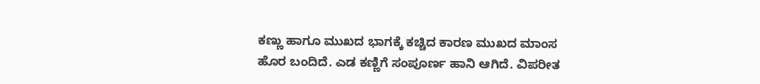ಕಣ್ಣು ಹಾಗೂ ಮುಖದ ಭಾಗಕ್ಕೆ ಕಚ್ಚಿದ ಕಾರಣ ಮುಖದ ಮಾಂಸ ಹೊರ ಬಂದಿದೆ. ಎಡ ಕಣ್ಣಿಗೆ ಸಂಪೂರ್ಣ ಹಾನಿ ಆಗಿದೆ. ವಿಪರೀತ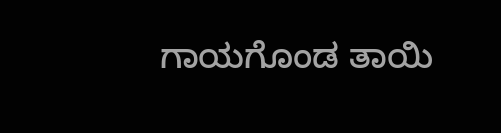ಗಾಯಗೊಂಡ ತಾಯಿ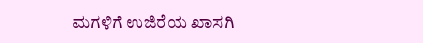ಮಗಳಿಗೆ ಉಜಿರೆಯ ಖಾಸಗಿ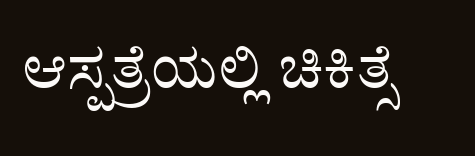ಆಸ್ಪತ್ರೆಯಲ್ಲಿ ಚಿಕಿತ್ಸೆ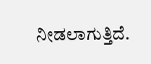ನೀಡಲಾಗುತ್ತಿದೆ.